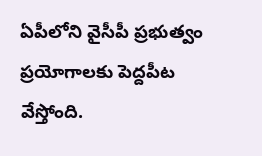ఏపీలోని వైసీపీ ప్రభుత్వం ప్రయోగాలకు పెద్దపీట వేస్తోంది.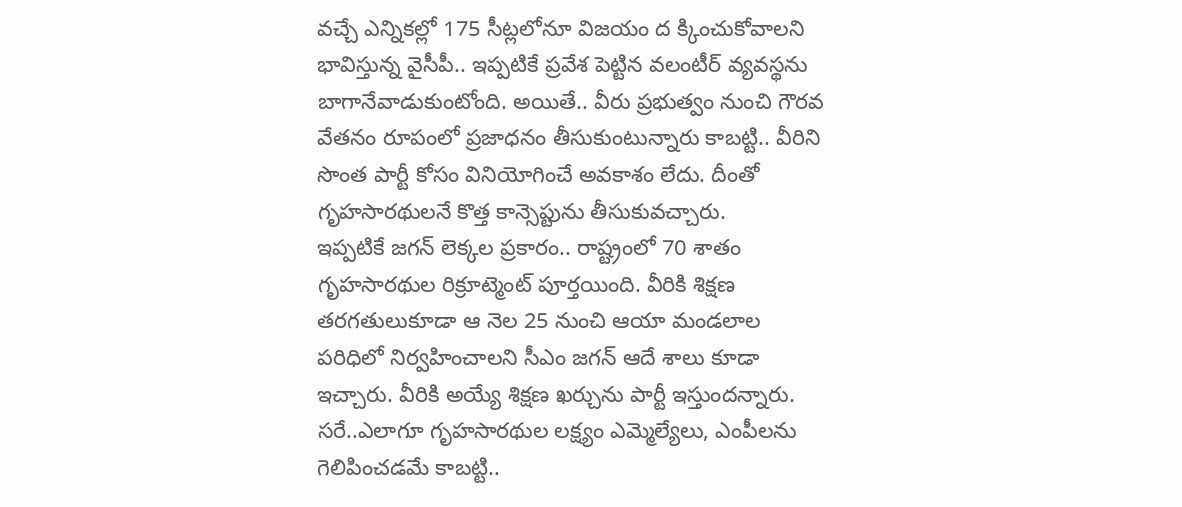వచ్చే ఎన్నికల్లో 175 సీట్లలోనూ విజయం ద క్కించుకోవాలని భావిస్తున్న వైసీపీ.. ఇప్పటికే ప్రవేశ పెట్టిన వలంటీర్ వ్యవస్థను బాగానేవాడుకుంటోంది. అయితే.. వీరు ప్రభుత్వం నుంచి గౌరవ వేతనం రూపంలో ప్రజాధనం తీసుకుంటున్నారు కాబట్టి.. వీరిని సొంత పార్టీ కోసం వినియోగించే అవకాశం లేదు. దీంతో గృహసారథులనే కొత్త కాన్సెప్టును తీసుకువచ్చారు.
ఇప్పటికే జగన్ లెక్కల ప్రకారం.. రాష్ట్రంలో 70 శాతం గృహసారథుల రిక్రూట్మెంట్ పూర్తయింది. వీరికి శిక్షణ తరగతులుకూడా ఆ నెల 25 నుంచి ఆయా మండలాల పరిధిలో నిర్వహించాలని సీఎం జగన్ ఆదే శాలు కూడా ఇచ్చారు. వీరికి అయ్యే శిక్షణ ఖర్చును పార్టీ ఇస్తుందన్నారు. సరే..ఎలాగూ గృహసారథుల లక్ష్యం ఎమ్మెల్యేలు, ఎంపీలను గెలిపించడమే కాబట్టి..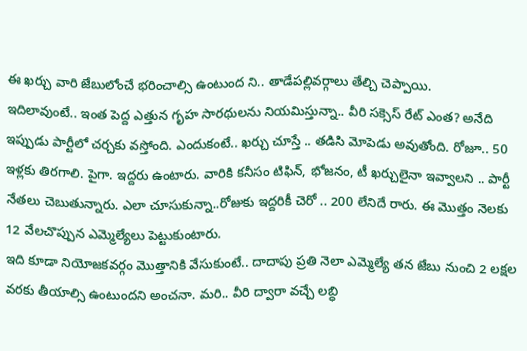ఈ ఖర్చు వారి జేబులోంచే భరించాల్సి ఉంటుంద ని.. తాడేపల్లివర్గాలు తేల్చి చెప్పాయి.
ఇదిలావుంటే.. ఇంత పెద్ద ఎత్తున గృహ సారథులను నియమిస్తున్నా.. వీరి సక్సెస్ రేట్ ఎంత? అనేది ఇప్పుడు పార్టీలో చర్చకు వస్తోంది. ఎందుకంటే.. ఖర్చు చూస్తే .. తడిసి మోపెడు అవుతోంది. రోజూ.. 50 ఇళ్లకు తిరగాలి. పైగా. ఇద్దరు ఉంటారు. వారికి కనీసం టిఫిన్, భోజనం, టీ ఖర్చులైనా ఇవ్వాలని .. పార్టీ నేతలు చెబుతున్నారు. ఎలా చూసుకున్నా..రోజుకు ఇద్దరికీ చెరో .. 200 లేనిదే రారు. ఈ మొత్తం నెలకు 12 వేలచొప్పున ఎమ్మెల్యేలు పెట్టుకుంటారు.
ఇది కూడా నియోజకవర్గం మొత్తానికి వేసుకుంటే.. దాదాపు ప్రతి నెలా ఎమ్మెల్యే తన జేబు నుంచి 2 లక్షల వరకు తీయాల్సి ఉంటుందని అంచనా. మరి.. వీరి ద్వారా వచ్చే లబ్ధి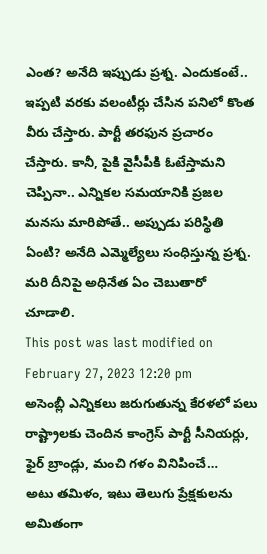ఎంత? అనేది ఇప్పుడు ప్రశ్న. ఎందుకంటే.. ఇప్పటి వరకు వలంటీర్లు చేసిన పనిలో కొంత వీరు చేస్తారు. పార్టీ తరఫున ప్రచారం చేస్తారు. కానీ, పైకి వైసీపీకి ఓటేస్తామని చెప్పినా.. ఎన్నికల సమయానికి ప్రజల మనసు మారిపోతే.. అప్పుడు పరిస్థితి ఏంటి? అనేది ఎమ్మెల్యేలు సంధిస్తున్న ప్రశ్న. మరి దీనిపై అధినేత ఏం చెబుతారో చూడాలి.
This post was last modified on February 27, 2023 12:20 pm
అసెంబ్లీ ఎన్నికలు జరుగుతున్న కేరళలో పలు రాష్ట్రాలకు చెందిన కాంగ్రెస్ పార్టీ సీనియర్లు, ఫైర్ బ్రాండ్లు, మంచి గళం వినిపించే…
అటు తమిళం, ఇటు తెలుగు ప్రేక్షకులను అమితంగా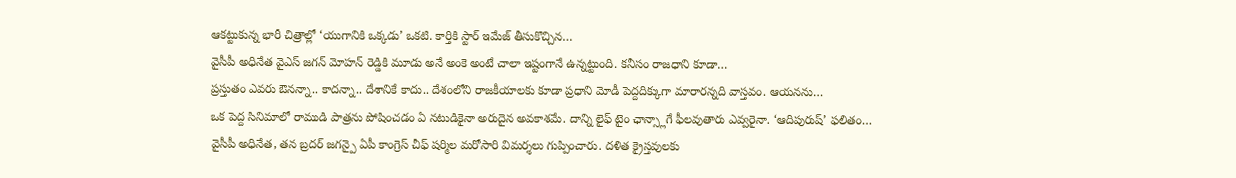ఆకట్టుకున్న భారీ చిత్రాల్లో ‘యుగానికి ఒక్కడు’ ఒకటి. కార్తికి స్టార్ ఇమేజ్ తీసుకొచ్చిన…
వైసీపీ అధినేత వైఎస్ జగన్ మోహన్ రెడ్డికి మూడు అనే అంకె అంటే చాలా ఇష్టంగానే ఉన్నట్టుంది. కనీసం రాజధాని కూడా…
ప్రస్తుతం ఎవరు ఔనన్నా.. కాదన్నా.. దేశానికే కాదు.. దేశంలోని రాజకీయాలకు కూడా ప్రధాని మోడీ పెద్దదిక్కుగా మారారన్నది వాస్తవం. ఆయనను…
ఒక పెద్ద సినిమాలో రాముడి పాత్రను పోషించడం ఏ నటుడికైనా అరుదైన అవకాశమే. దాన్ని లైఫ్ టైం ఛాన్స్లాగే ఫీలవుతారు ఎవ్వరైనా. ‘ఆదిపురుష్’ ఫలితం…
వైసీపీ అధినేత, తన బ్రదర్ జగన్పై ఏపీ కాంగ్రెస్ చీఫ్ షర్మిల మరోసారి విమర్శలు గుప్పించారు. దళిత క్రైస్తవులకు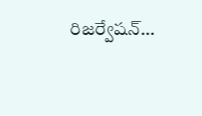రిజర్వేషన్…